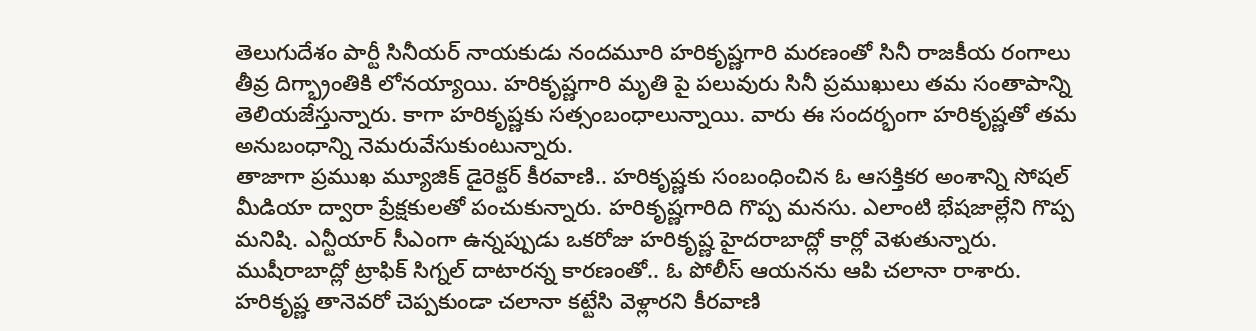తెలుగుదేశం పార్టీ సినీయర్ నాయకుడు నందమూరి హరికృష్ణగారి మరణంతో సినీ రాజకీయ రంగాలు తీవ్ర దిగ్భ్రాంతికి లోనయ్యాయి. హరికృష్ణగారి మృతి పై పలువురు సినీ ప్రముఖులు తమ సంతాపాన్ని తెలియజేస్తున్నారు. కాగా హరికృష్ణకు సత్సంబంధాలున్నాయి. వారు ఈ సందర్భంగా హరికృష్ణతో తమ అనుబంధాన్ని నెమరువేసుకుంటున్నారు.
తాజాగా ప్రముఖ మ్యూజిక్ డైరెక్టర్ కీరవాణి.. హరికృష్ణకు సంబంధించిన ఓ ఆసక్తికర అంశాన్ని సోషల్ మీడియా ద్వారా ప్రేక్షకులతో పంచుకున్నారు. హరికృష్ణగారిది గొప్ప మనసు. ఎలాంటి భేషజాల్లేని గొప్ప మనిషి. ఎన్టీయార్ సీఎంగా ఉన్నప్పుడు ఒకరోజు హరికృష్ణ హైదరాబాద్లో కార్లో వెళుతున్నారు. ముషీరాబాద్లో ట్రాఫిక్ సిగ్నల్ దాటారన్న కారణంతో.. ఓ పోలీస్ ఆయనను ఆపి చలానా రాశారు. హరికృష్ణ తానెవరో చెప్పకుండా చలానా కట్టేసి వెళ్లారని కీరవాణి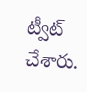ట్వీట్ చేశారు.